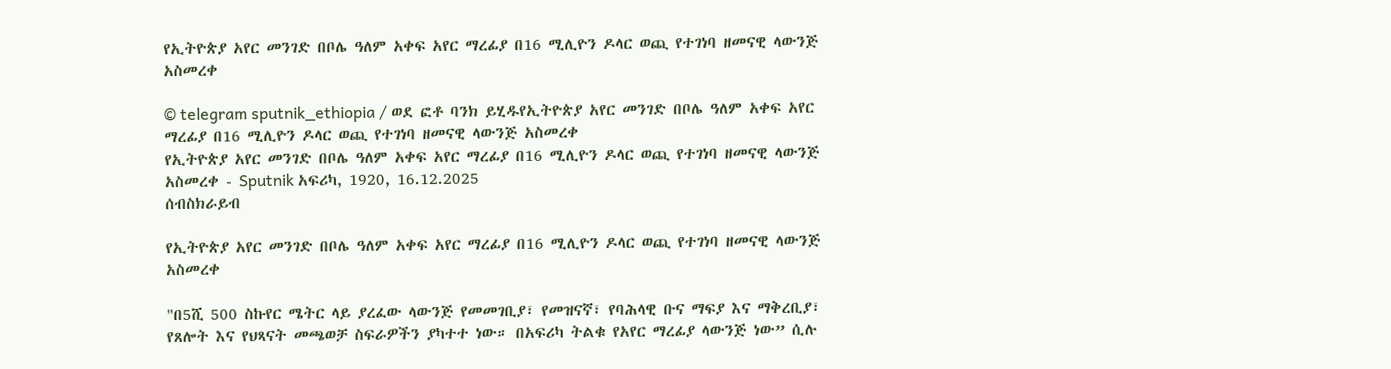የኢትዮጵያ አየር መንገድ በቦሌ ዓለም አቀፍ አየር ማረፊያ በ16 ሚሊዮን ዶላር ወጪ የተገነባ ዘመናዊ ላውንጅ አስመረቀ

© telegram sputnik_ethiopia / ወደ ፎቶ ባንክ ይሂዱየኢትዮጵያ አየር መንገድ በቦሌ ዓለም አቀፍ አየር ማረፊያ በ16 ሚሊዮን ዶላር ወጪ የተገነባ ዘመናዊ ላውንጅ አስመረቀ
የኢትዮጵያ አየር መንገድ በቦሌ ዓለም አቀፍ አየር ማረፊያ በ16 ሚሊዮን ዶላር ወጪ የተገነባ ዘመናዊ ላውንጅ አስመረቀ - Sputnik አፍሪካ, 1920, 16.12.2025
ሰብስክራይብ

የኢትዮጵያ አየር መንገድ በቦሌ ዓለም አቀፍ አየር ማረፊያ በ16 ሚሊዮን ዶላር ወጪ የተገነባ ዘመናዊ ላውንጅ አስመረቀ

"በ5ሺ 500 ስኩየር ሜትር ላይ ያረፈው ላውንጅ የመመገቢያ፣ የመዝናኛ፣ የባሕላዊ ቡና ማፍያ እና ማቅረቢያ፣ የጸሎት እና የህጻናት መጫወቻ ስፍራዎችን ያካተተ ነው። በአፍሪካ ትልቁ የአየር ማረፊያ ላውንጅ ነው” ሲሉ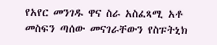የአየር መንገዱ ዋና ስራ አስፈጻሚ አቶ መስፍን ጣሰው መናገራቸውን የስፑትኒክ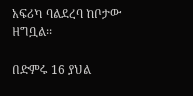አፍሪካ ባልደረባ ከቦታው ዘግቧል፡፡

በድምሩ 16 ያህል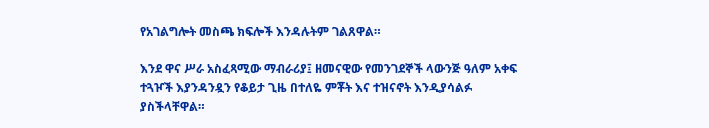የአገልግሎት መስጫ ክፍሎች እንዳሉትም ገልጸዋል።

እንደ ዋና ሥራ አስፈጻሚው ማብራሪያ፤ ዘመናዊው የመንገደኞች ላውንጅ ዓለም አቀፍ ተጓዦች እያንዳንዷን የቆይታ ጊዜ በተለዬ ምቾት እና ተዝናኖት እንዲያሳልፉ ያስችላቸዋል።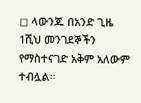◻ ላውንጁ በአንድ ጊዜ 1ሺህ መንገደኞችን የማስተናገድ አቅም አለውም ተብሏል፡፡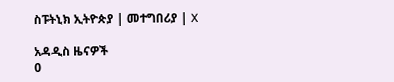ስፑትኒክ ኢትዮጵያ | መተግበሪያ | X

አዳዲስ ዜናዎች
0